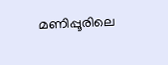മണിപ്പൂരിലെ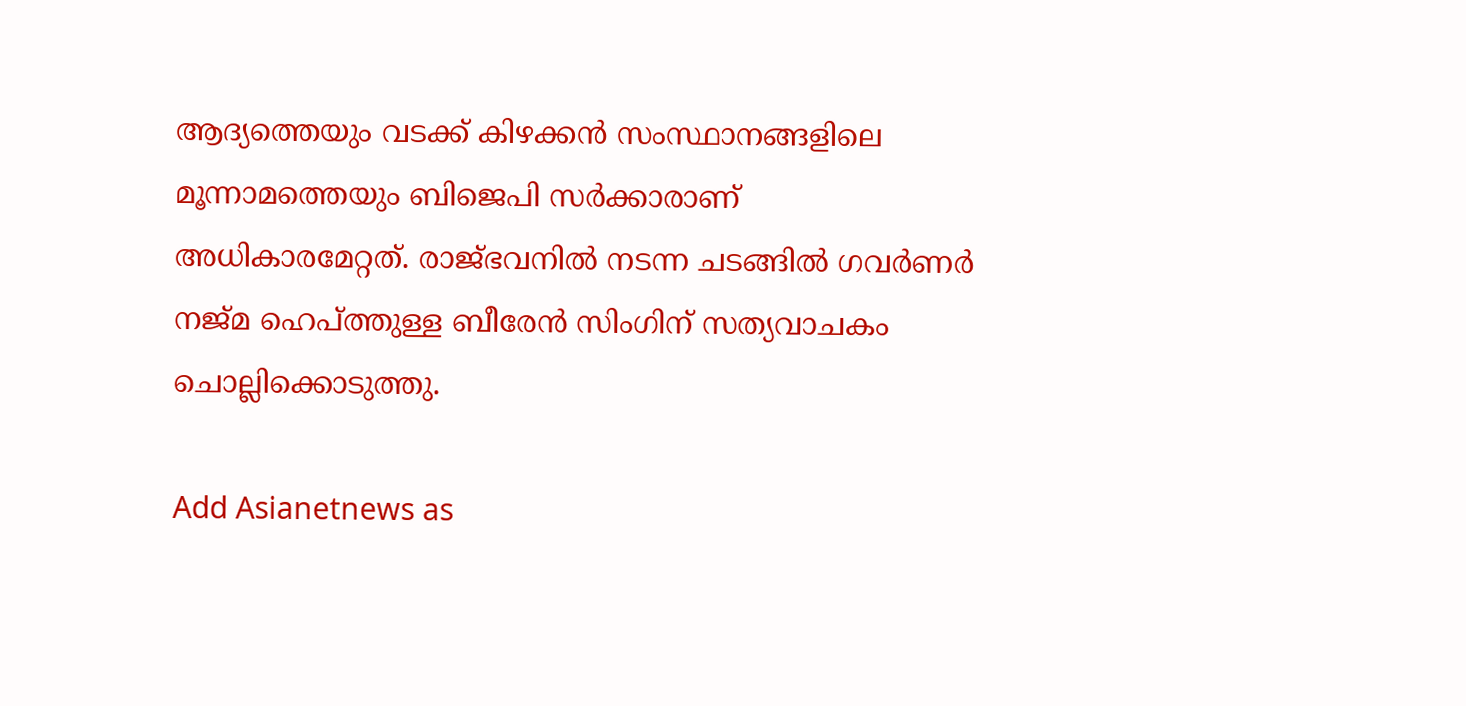ആദ്യത്തെയും വടക്ക് കിഴക്കന്‍ സംസ്ഥാനങ്ങളിലെ മൂന്നാമത്തെയും ബിജെപി സര്‍ക്കാരാണ് അധികാരമേറ്റത്. രാജ്ഭവനില്‍ നടന്ന ചടങ്ങില്‍ ഗവര്‍ണര്‍ നജ്മ ഹെപ്ത്തുള്ള ബീരേന്‍ സിംഗിന് സത്യവാചകം ചൊല്ലിക്കൊടുത്തു.

Add Asianetnews as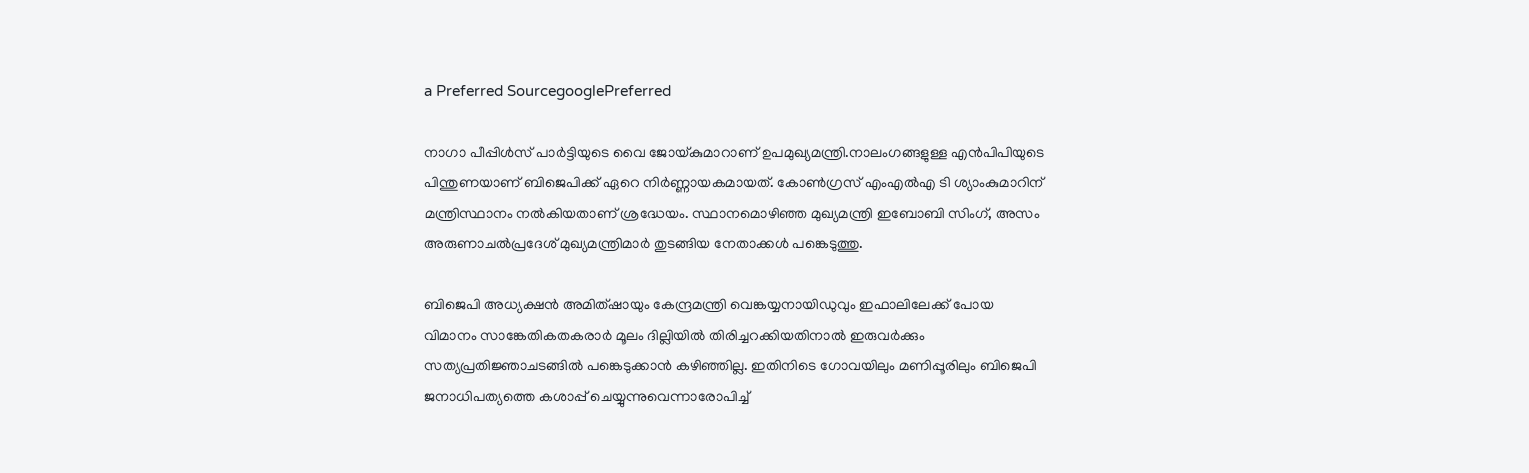a Preferred SourcegooglePreferred

നാഗാ പീപ്പിള്‍സ് പാര്‍ട്ടിയുടെ വൈ ജോയ്കുമാറാണ് ഉപമുഖ്യമന്ത്രി.നാലംഗങ്ങളുള്ള എന്‍പിപിയുടെ പിന്തുണയാണ് ബിജെപിക്ക് ഏറെ നിര്‍ണ്ണായകമായത്. കോണ്‍ഗ്രസ് എംഎല്‍എ ടി ശ്യാംകുമാറിന് മന്ത്രിസ്ഥാനം നല്‍കിയതാണ് ശ്രദ്ധേയം. സ്ഥാനമൊഴിഞ്ഞ മുഖ്യമന്ത്രി ഇബോബി സിംഗ്, അസം അരുണാചല്‍പ്രദേശ് മുഖ്യമന്ത്രിമാര്‍ തുടങ്ങിയ നേതാക്കള്‍ പങ്കെടുത്തു.

ബിജെപി അധ്യക്ഷന്‍ അമിത്ഷായും കേന്ദ്രമന്ത്രി വെങ്കയ്യനായിഡുവും ഇഫാലിലേക്ക് പോയ വിമാനം സാങ്കേതികതകരാര്‍ മൂലം ദില്ലിയില്‍ തിരിച്ചറക്കിയതിനാല്‍ ഇരുവര്‍ക്കും സത്യപ്രതിജ്ഞാചടങ്ങില്‍ പങ്കെടുക്കാന്‍ കഴിഞ്ഞില്ല. ഇതിനിടെ ഗോവയിലും മണിപ്പൂരിലും ബിജെപി ജനാധിപത്യത്തെ കശാപ്പ് ചെയ്യുന്നുവെന്നാരോപിച്ച്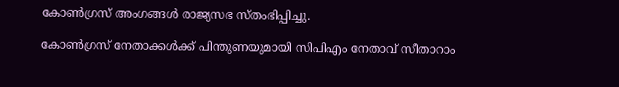കോണ്‍ഗ്രസ് അംഗങ്ങള്‍ രാജ്യസഭ സ്തംഭിപ്പിച്ചു.

കോണ്‍ഗ്രസ് നേതാക്കള്‍ക്ക് പിന്തുണയുമായി സിപിഎം നേതാവ് സീതാറാം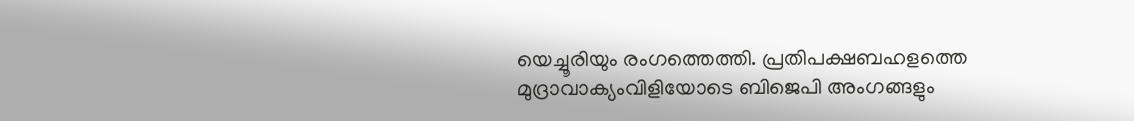യെച്ചൂരിയും രംഗത്തെത്തി. പ്രതിപക്ഷബഹളത്തെ മുദ്രാവാക്യംവിളിയോടെ ബിജെപി അംഗങ്ങളും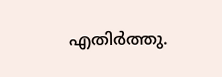എതിര്‍ത്തു.